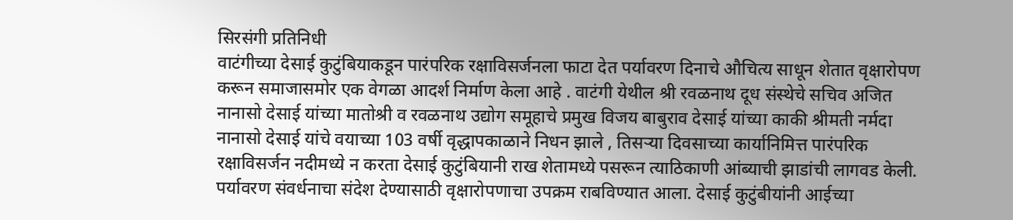सिरसंगी प्रतिनिधी
वाटंगीच्या देसाई कुटुंबियाकडून पारंपरिक रक्षाविसर्जनला फाटा देत पर्यावरण दिनाचे औचित्य साधून शेतात वृक्षारोपण करून समाजासमोर एक वेगळा आदर्श निर्माण केला आहे . वाटंगी येथील श्री रवळनाथ दूध संस्थेचे सचिव अजित नानासो देसाई यांच्या मातोश्री व रवळनाथ उद्योग समूहाचे प्रमुख विजय बाबुराव देसाई यांच्या काकी श्रीमती नर्मदा नानासो देसाई यांचे वयाच्या 103 वर्षी वृद्धापकाळाने निधन झाले , तिसऱ्या दिवसाच्या कार्यानिमित्त पारंपरिक रक्षाविसर्जन नदीमध्ये न करता देसाई कुटुंबियानी राख शेतामध्ये पसरून त्याठिकाणी आंब्याची झाडांची लागवड केली. पर्यावरण संवर्धनाचा संदेश देण्यासाठी वृक्षारोपणाचा उपक्रम राबविण्यात आला. देसाई कुटुंबीयांनी आईच्या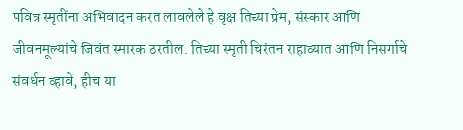पवित्र स्मृतींना अभिवादन करत लावलेले हे वृक्ष तिच्या प्रेम, संस्कार आणि जीवनमूल्यांचे जिवंत स्मारक ठरतील. तिच्या स्मृती चिरंतन राहाव्यात आणि निसर्गाचे संवर्धन व्हावे, हीच या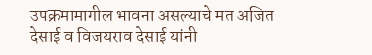उपक्रमामागील भावना असल्याचे मत अजित देसाई व विजयराव देसाई यांनी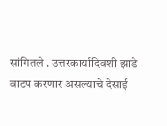सांगितले . उत्तरकार्यादिवशी झाडे वाटप करणार असल्याचे देसाई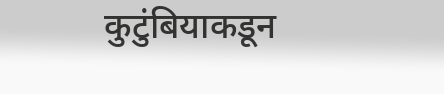कुटुंबियाकडून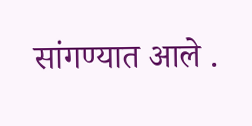सांगण्यात आले .